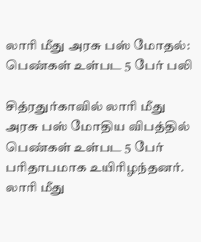லாரி மீது அரசு பஸ் மோதல்: பெண்கள் உள்பட 5 பேர் பலி

சித்ரதுர்காவில் லாரி மீது அரசு பஸ் மோதிய விபத்தில் பெண்கள் உள்பட 5 பேர் பரிதாபமாக உயிரிழந்தனர்.
லாரி மீது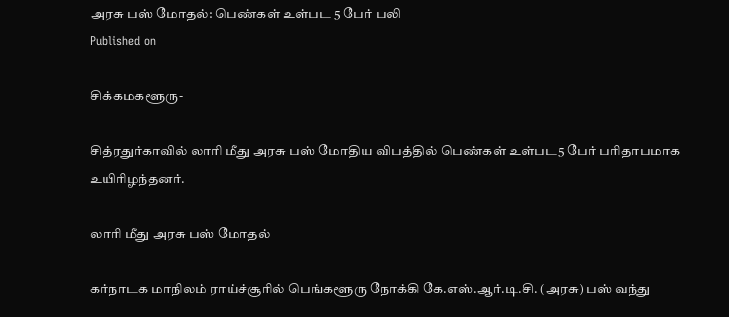அரசு பஸ் மோதல்: பெண்கள் உள்பட 5 பேர் பலி
Published on

சிக்கமகளூரு-

சித்ரதுர்காவில் லாரி மீது அரசு பஸ் மோதிய விபத்தில் பெண்கள் உள்பட5 பேர் பரிதாபமாக உயிரிழந்தனர்.

லாரி மீது அரசு பஸ் மோதல்

கர்நாடக மாநிலம் ராய்ச்சூரில் பெங்களூரு நோக்கி கே.எஸ்.ஆர்.டி.சி. (அரசு) பஸ் வந்து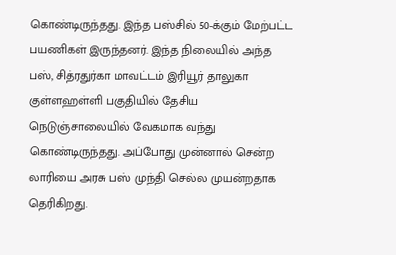கொண்டிருந்தது. இந்த பஸ்சில் 50-க்கும் மேற்பட்ட பயணிகள் இருந்தனர். இந்த நிலையில் அந்த பஸ், சித்ரதுர்கா மாவட்டம் இரியூர் தாலுகா குள்ளஹள்ளி பகுதியில் தேசிய நெடுஞ்சாலையில் வேகமாக வந்து கொண்டிருந்தது. அப்போது முன்னால் சென்ற லாரியை அரசு பஸ் முந்தி செல்ல முயன்றதாக தெரிகிறது.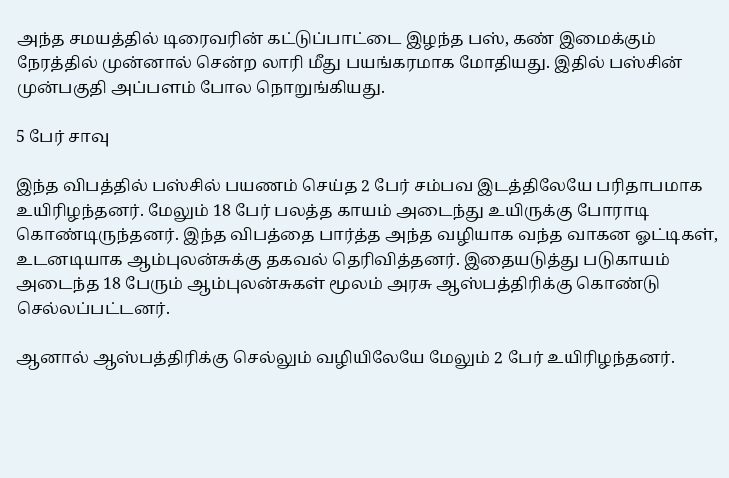அந்த சமயத்தில் டிரைவரின் கட்டுப்பாட்டை இழந்த பஸ், கண் இமைக்கும் நேரத்தில் முன்னால் சென்ற லாரி மீது பயங்கரமாக மோதியது. இதில் பஸ்சின் முன்பகுதி அப்பளம் போல நொறுங்கியது.

5 பேர் சாவு

இந்த விபத்தில் பஸ்சில் பயணம் செய்த 2 பேர் சம்பவ இடத்திலேயே பரிதாபமாக உயிரிழந்தனர். மேலும் 18 பேர் பலத்த காயம் அடைந்து உயிருக்கு போராடி கொண்டிருந்தனர். இந்த விபத்தை பார்த்த அந்த வழியாக வந்த வாகன ஓட்டிகள், உடனடியாக ஆம்புலன்சுக்கு தகவல் தெரிவித்தனர். இதையடுத்து படுகாயம் அடைந்த 18 பேரும் ஆம்புலன்சுகள் மூலம் அரசு ஆஸ்பத்திரிக்கு கொண்டு செல்லப்பட்டனர்.

ஆனால் ஆஸ்பத்திரிக்கு செல்லும் வழியிலேயே மேலும் 2 பேர் உயிரிழந்தனர்.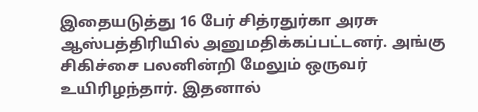இதையடுத்து 16 பேர் சித்ரதுர்கா அரசு ஆஸ்பத்திரியில் அனுமதிக்கப்பட்டனர். அங்கு சிகிச்சை பலனின்றி மேலும் ஒருவர் உயிரிழந்தார். இதனால்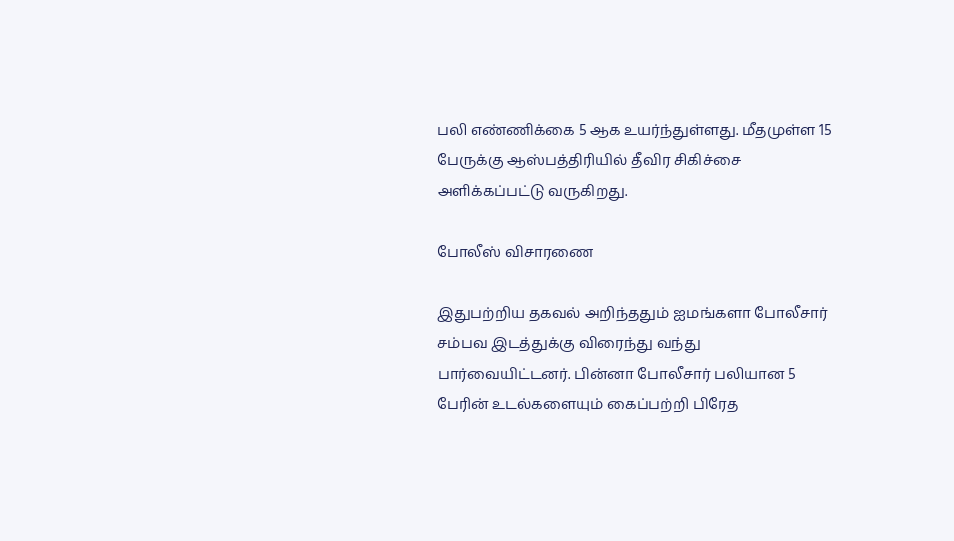பலி எண்ணிக்கை 5 ஆக உயர்ந்துள்ளது. மீதமுள்ள 15 பேருக்கு ஆஸ்பத்திரியில் தீவிர சிகிச்சை அளிக்கப்பட்டு வருகிறது.

போலீஸ் விசாரணை

இதுபற்றிய தகவல் அறிந்ததும் ஐமங்களா போலீசார் சம்பவ இடத்துக்கு விரைந்து வந்து பார்வையிட்டனர். பின்னா போலீசார் பலியான 5 பேரின் உடல்களையும் கைப்பற்றி பிரேத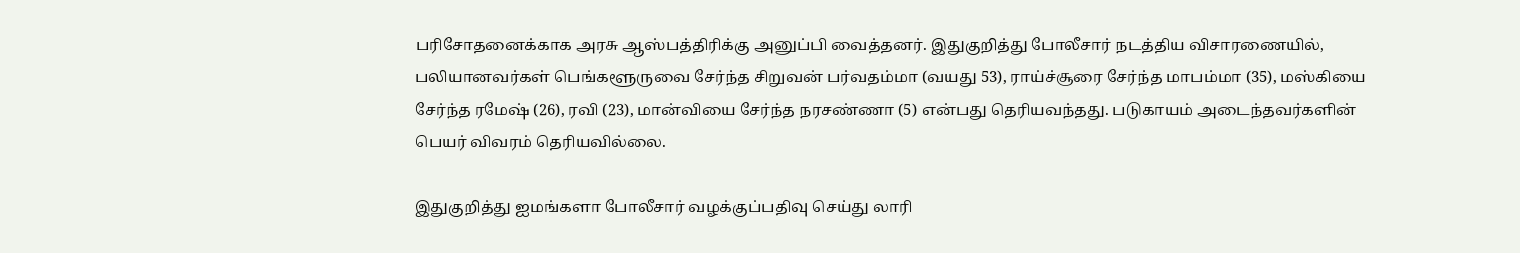பரிசோதனைக்காக அரசு ஆஸ்பத்திரிக்கு அனுப்பி வைத்தனர். இதுகுறித்து போலீசார் நடத்திய விசாரணையில், பலியானவர்கள் பெங்களூருவை சேர்ந்த சிறுவன் பர்வதம்மா (வயது 53), ராய்ச்சூரை சேர்ந்த மாபம்மா (35), மஸ்கியை சேர்ந்த ரமேஷ் (26), ரவி (23), மான்வியை சேர்ந்த நரசண்ணா (5) என்பது தெரியவந்தது. படுகாயம் அடைந்தவர்களின் பெயர் விவரம் தெரியவில்லை.

இதுகுறித்து ஐமங்களா போலீசார் வழக்குப்பதிவு செய்து லாரி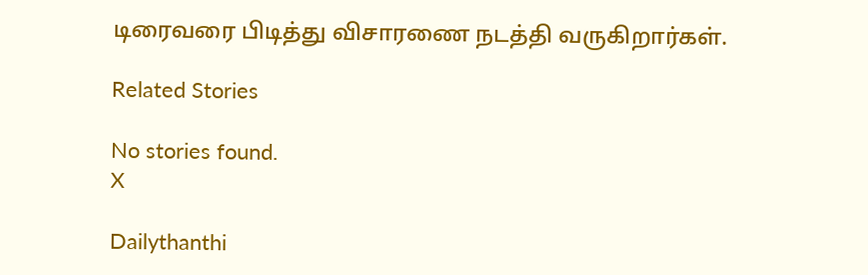டிரைவரை பிடித்து விசாரணை நடத்தி வருகிறார்கள்.

Related Stories

No stories found.
X

Dailythanthi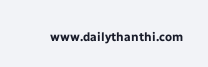www.dailythanthi.com